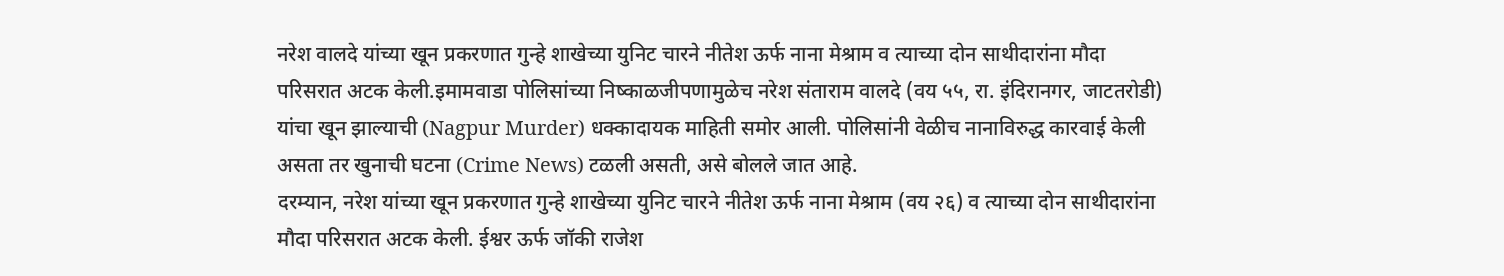नरेश वालदे यांच्या खून प्रकरणात गुन्हे शाखेच्या युनिट चारने नीतेश ऊर्फ नाना मेश्राम व त्याच्या दोन साथीदारांना मौदा परिसरात अटक केली.इमामवाडा पोलिसांच्या निष्काळजीपणामुळेच नरेश संताराम वालदे (वय ५५, रा. इंदिरानगर, जाटतरोडी) यांचा खून झाल्याची (Nagpur Murder) धक्कादायक माहिती समोर आली. पोलिसांनी वेळीच नानाविरुद्ध कारवाई केली असता तर खुनाची घटना (Crime News) टळली असती, असे बोलले जात आहे.
दरम्यान, नरेश यांच्या खून प्रकरणात गुन्हे शाखेच्या युनिट चारने नीतेश ऊर्फ नाना मेश्राम (वय २६) व त्याच्या दोन साथीदारांना मौदा परिसरात अटक केली. ईश्वर ऊर्फ जॉकी राजेश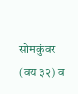सोमकुंवर (वय ३२) व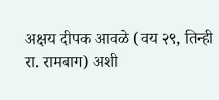अक्षय दीपक आवळे (वय २९, तिन्ही रा. रामबाग) अशी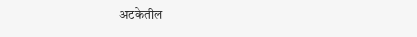अटकेतील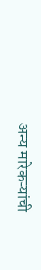अन्य मारेकऱ्यांची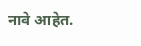नावे आहेत.